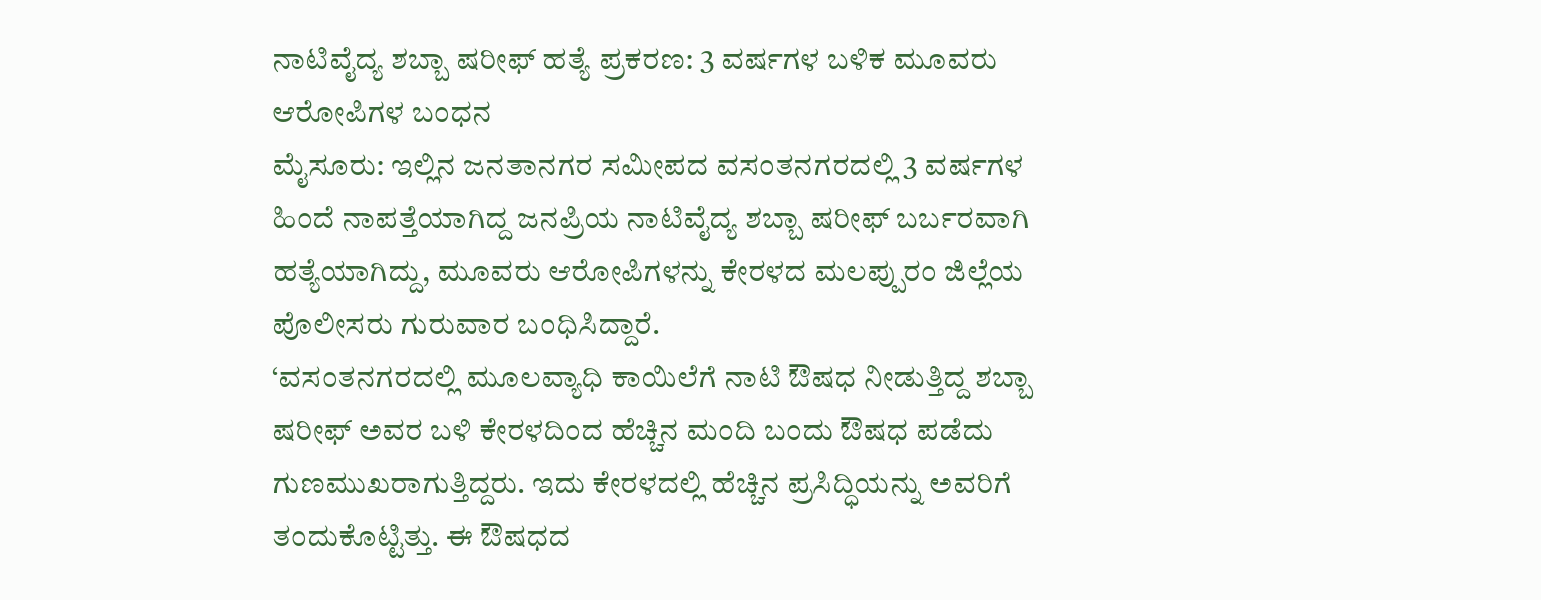ನಾಟಿವೈದ್ಯ ಶಬ್ಬಾ ಷರೀಫ್ ಹತ್ಯೆ ಪ್ರಕರಣ: 3 ವರ್ಷಗಳ ಬಳಿಕ ಮೂವರು ಆರೋಪಿಗಳ ಬಂಧನ
ಮೈಸೂರು: ಇಲ್ಲಿನ ಜನತಾನಗರ ಸಮೀಪದ ವಸಂತನಗರದಲ್ಲಿ 3 ವರ್ಷಗಳ ಹಿಂದೆ ನಾಪತ್ತೆಯಾಗಿದ್ದ ಜನಪ್ರಿಯ ನಾಟಿವೈದ್ಯ ಶಬ್ಬಾ ಷರೀಫ್ ಬರ್ಬರವಾಗಿ ಹತ್ಯೆಯಾಗಿದ್ದು, ಮೂವರು ಆರೋಪಿಗಳನ್ನು ಕೇರಳದ ಮಲಪ್ಪುರಂ ಜಿಲ್ಲೆಯ ಪೊಲೀಸರು ಗುರುವಾರ ಬಂಧಿಸಿದ್ದಾರೆ.
‘ವಸಂತನಗರದಲ್ಲಿ ಮೂಲವ್ಯಾಧಿ ಕಾಯಿಲೆಗೆ ನಾಟಿ ಔಷಧ ನೀಡುತ್ತಿದ್ದ ಶಬ್ಬಾ ಷರೀಫ್ ಅವರ ಬಳಿ ಕೇರಳದಿಂದ ಹೆಚ್ಚಿನ ಮಂದಿ ಬಂದು ಔಷಧ ಪಡೆದು ಗುಣಮುಖರಾಗುತ್ತಿದ್ದರು. ಇದು ಕೇರಳದಲ್ಲಿ ಹೆಚ್ಚಿನ ಪ್ರಸಿದ್ಧಿಯನ್ನು ಅವರಿಗೆ ತಂದುಕೊಟ್ಟಿತ್ತು. ಈ ಔಷಧದ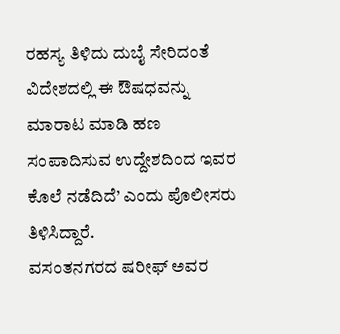ರಹಸ್ಯ ತಿಳಿದು ದುಬೈ ಸೇರಿದಂತೆ ವಿದೇಶದಲ್ಲಿ ಈ ಔಷಧವನ್ನು ಮಾರಾಟ ಮಾಡಿ ಹಣ ಸಂಪಾದಿಸುವ ಉದ್ದೇಶದಿಂದ ಇವರ ಕೊಲೆ ನಡೆದಿದೆ’ ಎಂದು ಪೊಲೀಸರು ತಿಳಿಸಿದ್ದಾರೆ.
ವಸಂತನಗರದ ಷರೀಫ್ ಅವರ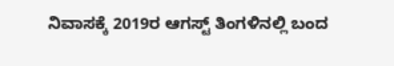ನಿವಾಸಕ್ಕೆ 2019ರ ಆಗಸ್ಟ್ ತಿಂಗಳಿನಲ್ಲಿ ಬಂದ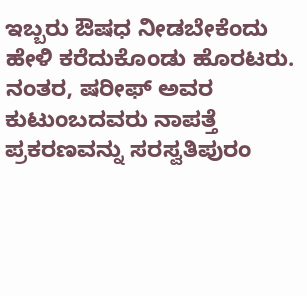ಇಬ್ಬರು ಔಷಧ ನೀಡಬೇಕೆಂದು ಹೇಳಿ ಕರೆದುಕೊಂಡು ಹೊರಟರು. ನಂತರ, ಷರೀಫ್ ಅವರ ಕುಟುಂಬದವರು ನಾಪತ್ತೆ ಪ್ರಕರಣವನ್ನು ಸರಸ್ವತಿಪುರಂ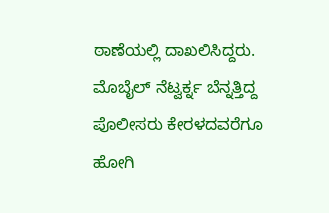ಠಾಣೆಯಲ್ಲಿ ದಾಖಲಿಸಿದ್ದರು. ಮೊಬೈಲ್ ನೆಟ್ವರ್ಕ್ನ ಬೆನ್ನತ್ತಿದ್ದ ಪೊಲೀಸರು ಕೇರಳದವರೆಗೂ ಹೋಗಿ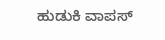ಹುಡುಕಿ ವಾಪಸ್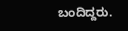ಬಂದಿದ್ದರು.